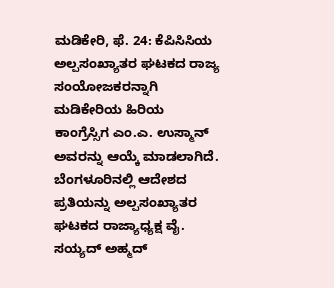ಮಡಿಕೇರಿ, ಫೆ. 24: ಕೆಪಿಸಿಸಿಯ ಅಲ್ಪಸಂಖ್ಯಾತರ ಘಟಕದ ರಾಜ್ಯ ಸಂಯೋಜಕರನ್ನಾಗಿ ಮಡಿಕೇರಿಯ ಹಿರಿಯ ಕಾಂಗ್ರೆಸ್ಸಿಗ ಎಂ.ಎ. ಉಸ್ಮಾನ್ ಅವರನ್ನು ಆಯ್ಕೆ ಮಾಡಲಾಗಿದೆ. ಬೆಂಗಳೂರಿನಲ್ಲಿ ಆದೇಶದ ಪ್ರತಿಯನ್ನು ಅಲ್ಪಸಂಖ್ಯಾತರ ಘಟಕದ ರಾಜ್ಯಾಧ್ಯಕ್ಷ ವೈ. ಸಯ್ಯದ್ ಅಹ್ಮದ್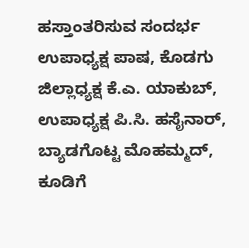ಹಸ್ತಾಂತರಿಸುವ ಸಂದರ್ಭ ಉಪಾಧ್ಯಕ್ಷ ಪಾಷ, ಕೊಡಗು ಜಿಲ್ಲಾಧ್ಯಕ್ಷ ಕೆ.ಎ. ಯಾಕುಬ್, ಉಪಾಧ್ಯಕ್ಷ ಪಿ.ಸಿ. ಹಸೈನಾರ್, ಬ್ಯಾಡಗೊಟ್ಟ ಮೊಹಮ್ಮದ್, ಕೂಡಿಗೆ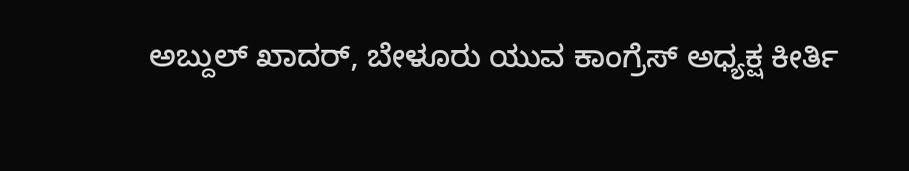ಅಬ್ದುಲ್ ಖಾದರ್, ಬೇಳೂರು ಯುವ ಕಾಂಗ್ರೆಸ್ ಅಧ್ಯಕ್ಷ ಕೀರ್ತಿ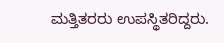ಮತ್ತಿತರರು ಉಪಸ್ಥಿತರಿದ್ದರು.